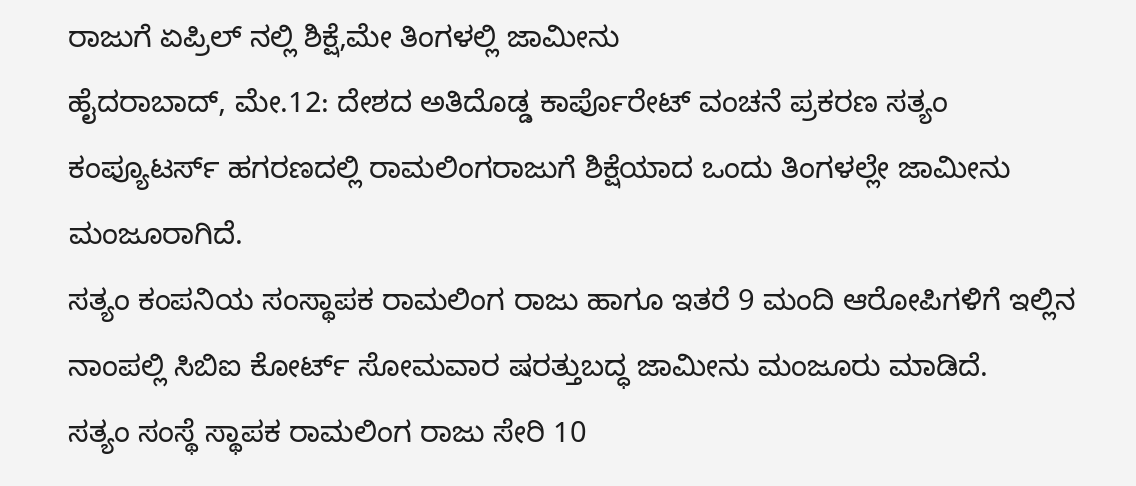ರಾಜುಗೆ ಏಪ್ರಿಲ್ ನಲ್ಲಿ ಶಿಕ್ಷೆ,ಮೇ ತಿಂಗಳಲ್ಲಿ ಜಾಮೀನು
ಹೈದರಾಬಾದ್, ಮೇ.12: ದೇಶದ ಅತಿದೊಡ್ಡ ಕಾರ್ಪೊರೇಟ್ ವಂಚನೆ ಪ್ರಕರಣ ಸತ್ಯಂ ಕಂಪ್ಯೂಟರ್ಸ್ ಹಗರಣದಲ್ಲಿ ರಾಮಲಿಂಗರಾಜುಗೆ ಶಿಕ್ಷೆಯಾದ ಒಂದು ತಿಂಗಳಲ್ಲೇ ಜಾಮೀನು ಮಂಜೂರಾಗಿದೆ.
ಸತ್ಯಂ ಕಂಪನಿಯ ಸಂಸ್ಥಾಪಕ ರಾಮಲಿಂಗ ರಾಜು ಹಾಗೂ ಇತರೆ 9 ಮಂದಿ ಆರೋಪಿಗಳಿಗೆ ಇಲ್ಲಿನ ನಾಂಪಲ್ಲಿ ಸಿಬಿಐ ಕೋರ್ಟ್ ಸೋಮವಾರ ಷರತ್ತುಬದ್ಧ ಜಾಮೀನು ಮಂಜೂರು ಮಾಡಿದೆ.
ಸತ್ಯಂ ಸಂಸ್ಥೆ ಸ್ಥಾಪಕ ರಾಮಲಿಂಗ ರಾಜು ಸೇರಿ 10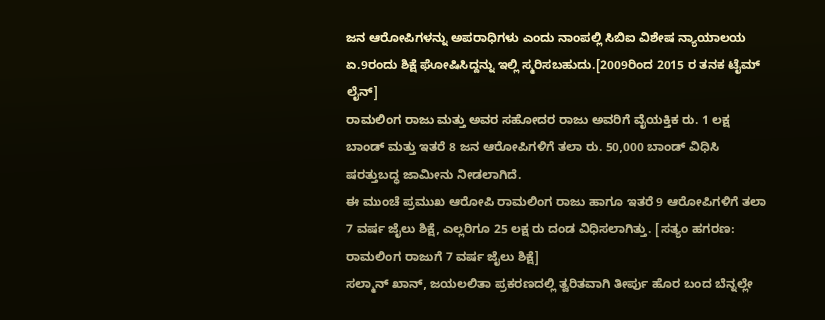ಜನ ಆರೋಪಿಗಳನ್ನು ಅಪರಾಧಿಗಳು ಎಂದು ನಾಂಪಲ್ಲಿ ಸಿಬಿಐ ವಿಶೇಷ ನ್ಯಾಯಾಲಯ ಏ.9ರಂದು ಶಿಕ್ಷೆ ಘೋಷಿಸಿದ್ದನ್ನು ಇಲ್ಲಿ ಸ್ಮರಿಸಬಹುದು.[2009ರಿಂದ 2015 ರ ತನಕ ಟೈಮ್ ಲೈನ್]
ರಾಮಲಿಂಗ ರಾಜು ಮತ್ತು ಅವರ ಸಹೋದರ ರಾಜು ಅವರಿಗೆ ವೈಯಕ್ತಿಕ ರು. 1 ಲಕ್ಷ ಬಾಂಡ್ ಮತ್ತು ಇತರೆ 8 ಜನ ಆರೋಪಿಗಳಿಗೆ ತಲಾ ರು. 50,000 ಬಾಂಡ್ ವಿಧಿಸಿ ಷರತ್ತುಬದ್ಧ ಜಾಮೀನು ನೀಡಲಾಗಿದೆ.
ಈ ಮುಂಚೆ ಪ್ರಮುಖ ಆರೋಪಿ ರಾಮಲಿಂಗ ರಾಜು ಹಾಗೂ ಇತರೆ 9 ಆರೋಪಿಗಳಿಗೆ ತಲಾ 7 ವರ್ಷ ಜೈಲು ಶಿಕ್ಷೆ, ಎಲ್ಲರಿಗೂ 25 ಲಕ್ಷ ರು ದಂಡ ವಿಧಿಸಲಾಗಿತ್ತು. [ಸತ್ಯಂ ಹಗರಣ: ರಾಮಲಿಂಗ ರಾಜುಗೆ 7 ವರ್ಷ ಜೈಲು ಶಿಕ್ಷೆ]
ಸಲ್ಮಾನ್ ಖಾನ್, ಜಯಲಲಿತಾ ಪ್ರಕರಣದಲ್ಲಿ ತ್ವರಿತವಾಗಿ ತೀರ್ಪು ಹೊರ ಬಂದ ಬೆನ್ನಲ್ಲೇ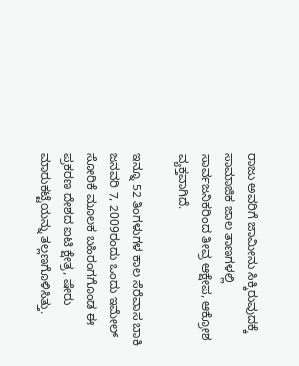ರಾಜು ಅವರಿಗೆ ಜಾಮೀನು ಸಿಕ್ಕಿರುವುದಕ್ಕೆ ಸಾಮಾಜಿಕ ಜಾಲ ತಾಣಗಳಲ್ಲಿ ಸಾರ್ವಜನಿಕರಿಂದ ತೀವ್ರ ಆಕ್ಷೇಪ, ಆಕ್ರೋಶ ವ್ಯಕ್ತವಾಗಿದೆ.

ಇನ್ನೂ 52 ತಿಂಗಳುಗಳ ಕಾಲ ಸೆರೆವಾಸ ಬಾಕಿ
ಜನವರಿ 7, 2009ರಂದು ಒಂದು ಇಮೇಲ್ ಸೋರಿಕೆ ಮೂಲಕ ಬಹಿರಂಗಗೊಂಡ ಈ ಪ್ರಕರಣ ದೇಶದ ಐಟಿ ಕ್ಷೇತ್ರ, ಷೇರು ಮಾರುಕಟ್ಟೆಯನ್ನು ತಲ್ಲಣಗೊಳಿಸಿತ್ತು.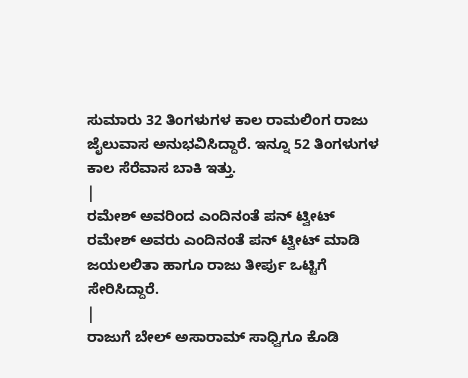ಸುಮಾರು 32 ತಿಂಗಳುಗಳ ಕಾಲ ರಾಮಲಿಂಗ ರಾಜು ಜೈಲುವಾಸ ಅನುಭವಿಸಿದ್ದಾರೆ. ಇನ್ನೂ 52 ತಿಂಗಳುಗಳ ಕಾಲ ಸೆರೆವಾಸ ಬಾಕಿ ಇತ್ತು.
|
ರಮೇಶ್ ಅವರಿಂದ ಎಂದಿನಂತೆ ಪನ್ ಟ್ವೀಟ್
ರಮೇಶ್ ಅವರು ಎಂದಿನಂತೆ ಪನ್ ಟ್ವೀಟ್ ಮಾಡಿ ಜಯಲಲಿತಾ ಹಾಗೂ ರಾಜು ತೀರ್ಪು ಒಟ್ಟಿಗೆ ಸೇರಿಸಿದ್ದಾರೆ.
|
ರಾಜುಗೆ ಬೇಲ್ ಅಸಾರಾಮ್ ಸಾಧ್ವಿಗೂ ಕೊಡಿ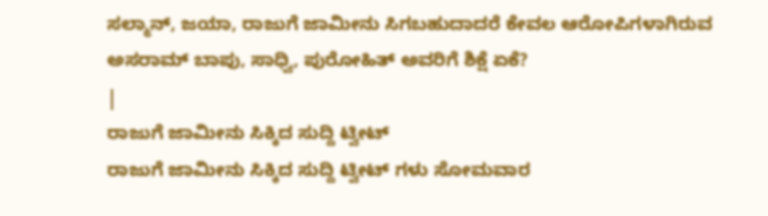ಸಲ್ಮಾನ್, ಜಯಾ, ರಾಜುಗೆ ಜಾಮೀನು ಸಿಗಬಹುದಾದರೆ ಕೇವಲ ಆರೋಪಿಗಳಾಗಿರುವ ಅಸರಾಮ್ ಬಾಪು, ಸಾಧ್ವಿ, ಪುರೋಹಿತ್ ಅವರಿಗೆ ಶಿಕ್ಷೆ ಏಕೆ?
|
ರಾಜುಗೆ ಜಾಮೀನು ಸಿಕ್ಕಿದ ಸುದ್ದಿ ಟ್ವೀಟ್
ರಾಜುಗೆ ಜಾಮೀನು ಸಿಕ್ಕಿದ ಸುದ್ದಿ ಟ್ವೀಟ್ ಗಳು ಸೋಮವಾರ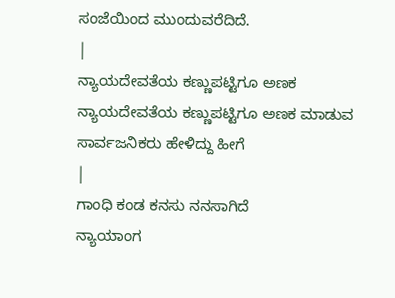ಸಂಜೆಯಿಂದ ಮುಂದುವರೆದಿದೆ.
|
ನ್ಯಾಯದೇವತೆಯ ಕಣ್ಣುಪಟ್ಟಿಗೂ ಅಣಕ
ನ್ಯಾಯದೇವತೆಯ ಕಣ್ಣುಪಟ್ಟಿಗೂ ಅಣಕ ಮಾಡುವ ಸಾರ್ವಜನಿಕರು ಹೇಳಿದ್ದು ಹೀಗೆ
|
ಗಾಂಧಿ ಕಂಡ ಕನಸು ನನಸಾಗಿದೆ
ನ್ಯಾಯಾಂಗ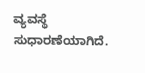ವ್ಯವಸ್ಥೆ ಸುಧಾರಣೆಯಾಗಿದೆ.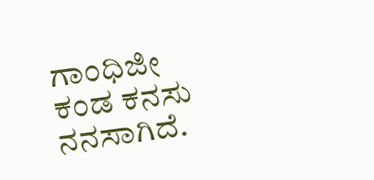ಗಾಂಧಿಜೀ ಕಂಡ ಕನಸು ನನಸಾಗಿದೆ.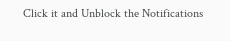Click it and Unblock the Notifications